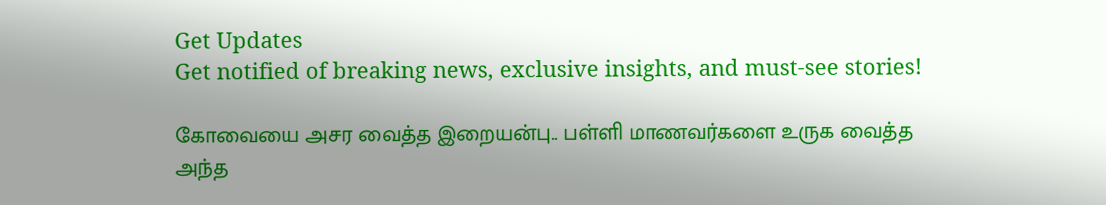Get Updates
Get notified of breaking news, exclusive insights, and must-see stories!

கோவையை அசர வைத்த இறையன்பு.. பள்ளி மாணவர்களை உருக வைத்த அந்த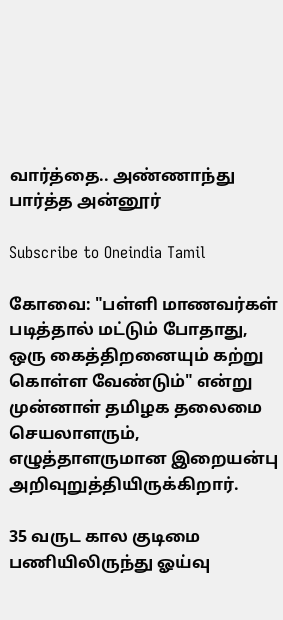வார்த்தை.. அண்ணாந்து பார்த்த அன்னூர்

Subscribe to Oneindia Tamil

கோவை: "பள்ளி மாணவர்கள் படித்தால் மட்டும் போதாது, ஒரு கைத்திறனையும் கற்று கொள்ள வேண்டும்" என்று முன்னாள் தமிழக தலைமை செயலாளரும், எழுத்தாளருமான இறையன்பு அறிவுறுத்தியிருக்கிறார்.

35 வருட கால குடிமை பணியிலிருந்து ஓய்வு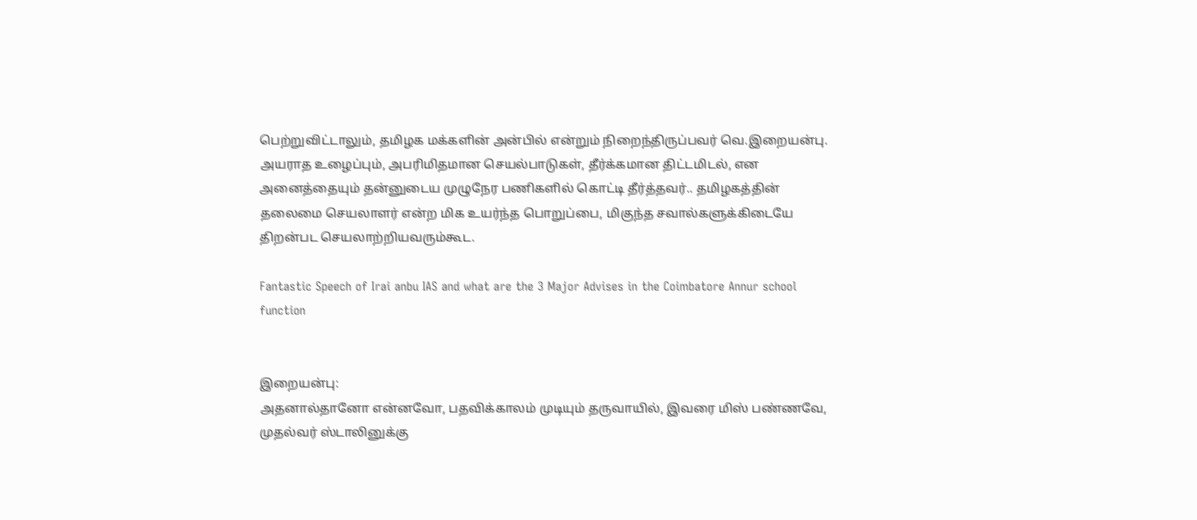பெற்றுவிட்டாலும், தமிழக மக்களின் அன்பில் என்றும் நிறைந்திருப்பவர் வெ.இறையன்பு. அயராத உழைப்பும், அபரிமிதமான செயல்பாடுகள், தீர்க்கமான திட்டமிடல், என அனைத்தையும் தன்னுடைய முழுநேர பணிகளில் கொட்டி தீர்த்தவர்.. தமிழகத்தின் தலைமை செயலாளர் என்ற மிக உயர்ந்த பொறுப்பை, மிகுந்த சவால்களுக்கிடையே திறன்பட செயலாற்றியவரும்கூட.

Fantastic Speech of Irai anbu IAS and what are the 3 Major Advises in the Coimbatore Annur school function


இறையன்பு:
அதனால்தானோ என்னவோ, பதவிக்காலம் முடியும் தருவாயில், இவரை மிஸ் பண்ணவே, முதல்வர் ஸ்டாலினுக்கு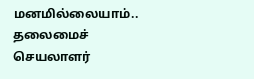மனமில்லையாம்.. தலைமைச் செயலாளர்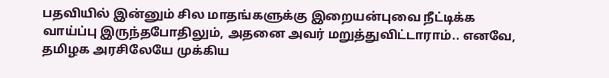பதவியில் இன்னும் சில மாதங்களுக்கு இறையன்புவை நீட்டிக்க வாய்ப்பு இருந்தபோதிலும், அதனை அவர் மறுத்துவிட்டாராம்.. எனவே, தமிழக அரசிலேயே முக்கிய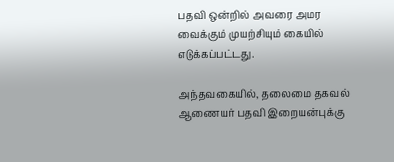பதவி ஒன்றில் அவரை அமர வைக்கும் முயற்சியும் கையில் எடுக்கப்பட்டது.

அந்தவகையில், தலைமை தகவல் ஆணையர் பதவி இறையன்புக்கு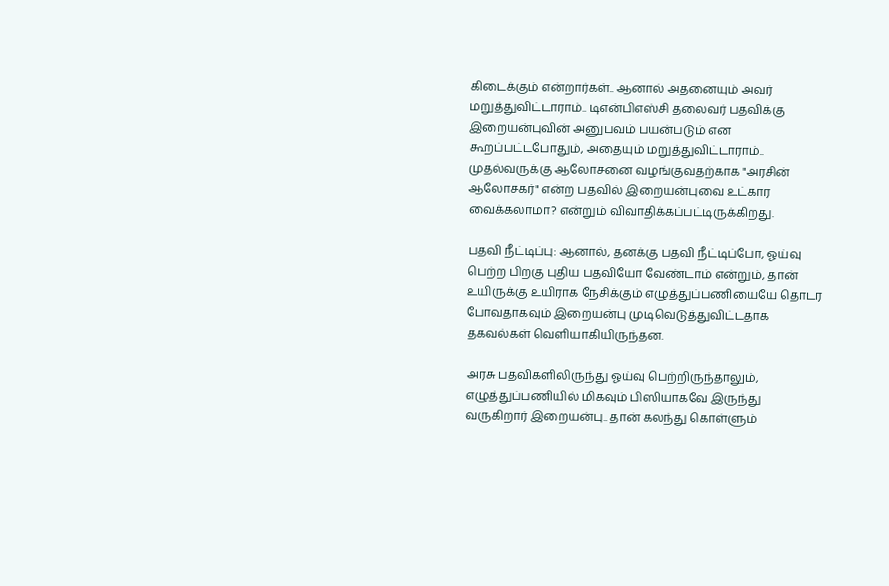கிடைக்கும் என்றார்கள்.. ஆனால் அதனையும் அவர் மறுத்துவிட்டாராம்.. டிஎன்பிஎஸ்சி தலைவர் பதவிக்கு இறையன்புவின் அனுபவம் பயன்படும் என கூறப்பட்டபோதும், அதையும் மறுத்துவிட்டாராம்.. முதல்வருக்கு ஆலோசனை வழங்குவதற்காக "அரசின் ஆலோசகர்" என்ற பதவில் இறையன்புவை உட்கார வைக்கலாமா? என்றும் விவாதிக்கப்பட்டிருக்கிறது.

பதவி நீட்டிப்பு: ஆனால், தனக்கு பதவி நீட்டிப்போ, ஓய்வு பெற்ற பிறகு புதிய பதவியோ வேண்டாம் என்றும், தான் உயிருக்கு உயிராக நேசிக்கும் எழுத்துப்பணியையே தொடர போவதாகவும் இறையன்பு முடிவெடுத்துவிட்டதாக தகவல்கள் வெளியாகியிருந்தன.

அரசு பதவிகளிலிருந்து ஓய்வு பெற்றிருந்தாலும், எழுத்துப்பணியில் மிகவும் பிஸியாகவே இருந்து வருகிறார் இறையன்பு.. தான் கலந்து கொள்ளும்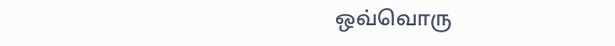ஒவ்வொரு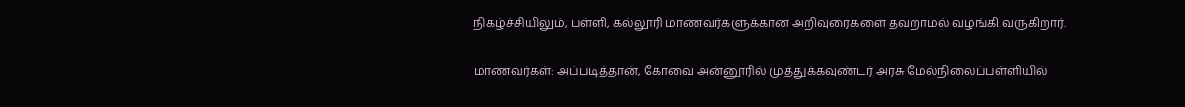நிகழ்ச்சியிலும், பள்ளி, கல்லூரி மாணவர்களுக்கான அறிவுரைகளை தவறாமல் வழங்கி வருகிறார்.

மாணவர்கள்: அப்படித்தான், கோவை அன்னூரில் முத்துக்கவுண்டர் அரசு மேல்நிலைப்பள்ளியில்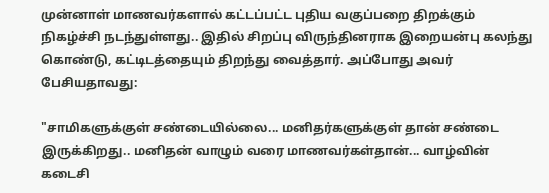முன்னாள் மாணவர்களால் கட்டப்பட்ட புதிய வகுப்பறை திறக்கும் நிகழ்ச்சி நடந்துள்ளது.. இதில் சிறப்பு விருந்தினராக இறையன்பு கலந்து கொண்டு, கட்டிடத்தையும் திறந்து வைத்தார். அப்போது அவர் பேசியதாவது:

"சாமிகளுக்குள் சண்டையில்லை... மனிதர்களுக்குள் தான் சண்டை இருக்கிறது.. மனிதன் வாழும் வரை மாணவர்கள்தான்... வாழ்வின் கடைசி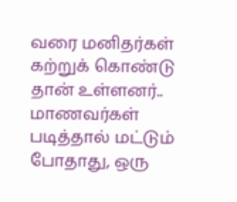வரை மனிதர்கள் கற்றுக் கொண்டு தான் உள்ளனர்.. மாணவர்கள் படித்தால் மட்டும் போதாது, ஒரு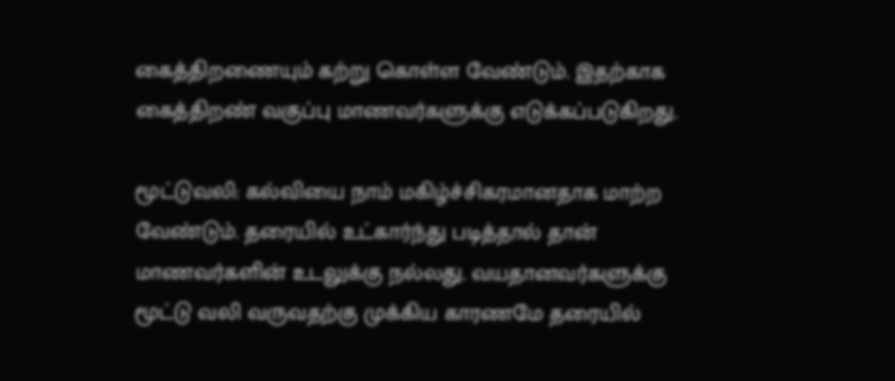கைத்திறணையும் கற்று கொள்ள வேண்டும். இதற்காக கைத்திறண் வகுப்பு மாணவர்களுக்கு எடுக்கப்படுகிறது.

மூட்டுவலி: கல்வியை நாம் மகிழ்ச்சிகரமானதாக மாற்ற வேண்டும். தரையில் உட்கார்ந்து படித்தால் தான் மாணவர்களின் உடலுக்கு நல்லது. வயதானவர்களுக்கு மூட்டு வலி வருவதற்கு முக்கிய காரணமே தரையில்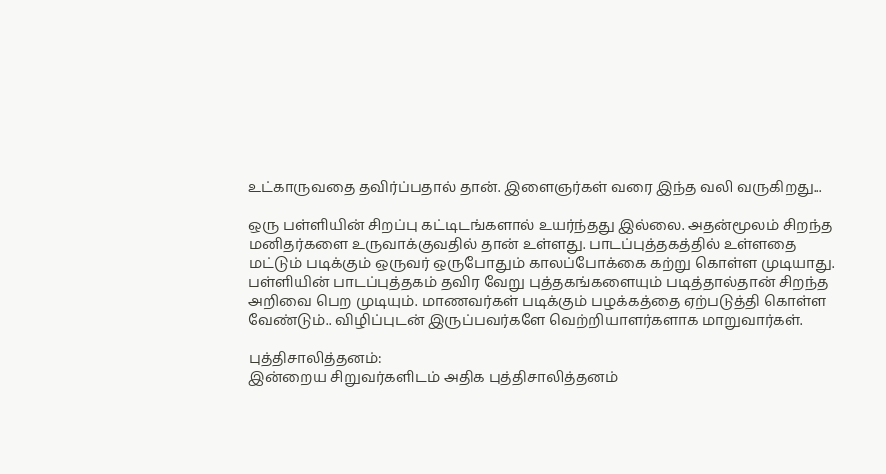உட்காருவதை தவிர்ப்பதால் தான். இளைஞர்கள் வரை இந்த வலி வருகிறது...

ஒரு பள்ளியின் சிறப்பு கட்டிடங்களால் உயர்ந்தது இல்லை. அதன்மூலம் சிறந்த மனிதர்களை உருவாக்குவதில் தான் உள்ளது. பாடப்புத்தகத்தில் உள்ளதை மட்டும் படிக்கும் ஒருவர் ஒருபோதும் காலப்போக்கை கற்று கொள்ள முடியாது. பள்ளியின் பாடப்புத்தகம் தவிர வேறு புத்தகங்களையும் படித்தால்தான் சிறந்த அறிவை பெற முடியும். மாணவர்கள் படிக்கும் பழக்கத்தை ஏற்படுத்தி கொள்ள வேண்டும்.. விழிப்புடன் இருப்பவர்களே வெற்றியாளர்களாக மாறுவார்கள்.

புத்திசாலித்தனம்:
இன்றைய சிறுவர்களிடம் அதிக புத்திசாலித்தனம்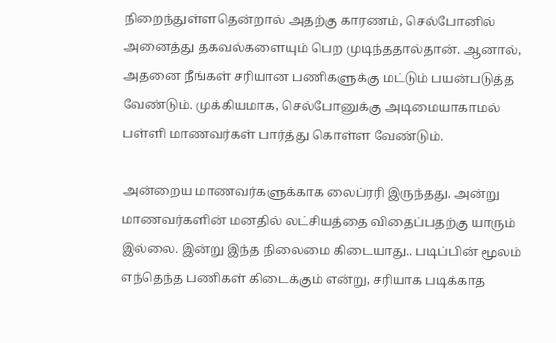நிறைந்துள்ளதென்றால் அதற்கு காரணம், செல்போனில் அனைத்து தகவல்களையும் பெற முடிந்ததால்தான். ஆனால், அதனை நீங்கள் சரியான பணிகளுக்கு மட்டும் பயன்படுத்த வேண்டும். முக்கியமாக, செல்போனுக்கு அடிமையாகாமல் பள்ளி மாணவர்கள் பார்த்து கொள்ள வேண்டும்.

அன்றைய மாணவர்களுக்காக லைப்ரரி இருந்தது. அன்று மாணவர்களின் மனதில் லட்சியத்தை விதைப்பதற்கு யாரும் இல்லை. இன்று இந்த நிலைமை கிடையாது.. படிப்பின் மூலம் எந்தெந்த பணிகள் கிடைக்கும் என்று, சரியாக படிக்காத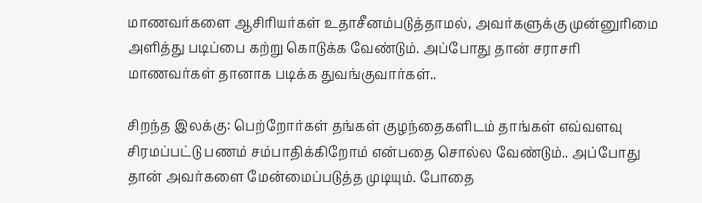மாணவர்களை ஆசிரியர்கள் உதாசீனம்படுத்தாமல், அவர்களுக்கு முன்னுரிமை அளித்து படிப்பை கற்று கொடுக்க வேண்டும். அப்போது தான் சராசரி மாணவர்கள் தானாக படிக்க துவங்குவார்கள்..

சிறந்த இலக்கு: பெற்றோர்கள் தங்கள் குழந்தைகளிடம் தாங்கள் எவ்வளவு சிரமப்பட்டு பணம் சம்பாதிக்கிறோம் என்பதை சொல்ல வேண்டும்.. அப்போது தான் அவர்களை மேன்மைப்படுத்த முடியும். போதை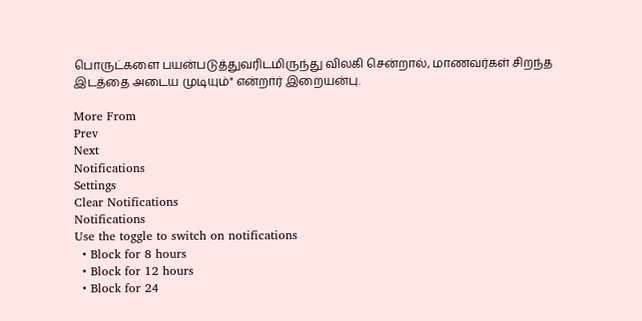பொருட்களை பயன்படுத்துவரிடமிருந்து விலகி சென்றால், மாணவர்கள் சிறந்த இடத்தை அடைய முடியும்" என்றார் இறையன்பு.

More From
Prev
Next
Notifications
Settings
Clear Notifications
Notifications
Use the toggle to switch on notifications
  • Block for 8 hours
  • Block for 12 hours
  • Block for 24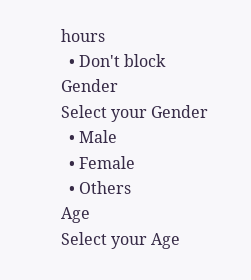hours
  • Don't block
Gender
Select your Gender
  • Male
  • Female
  • Others
Age
Select your Age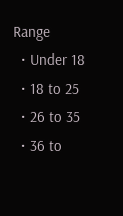Range
  • Under 18
  • 18 to 25
  • 26 to 35
  • 36 to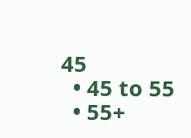45
  • 45 to 55
  • 55+